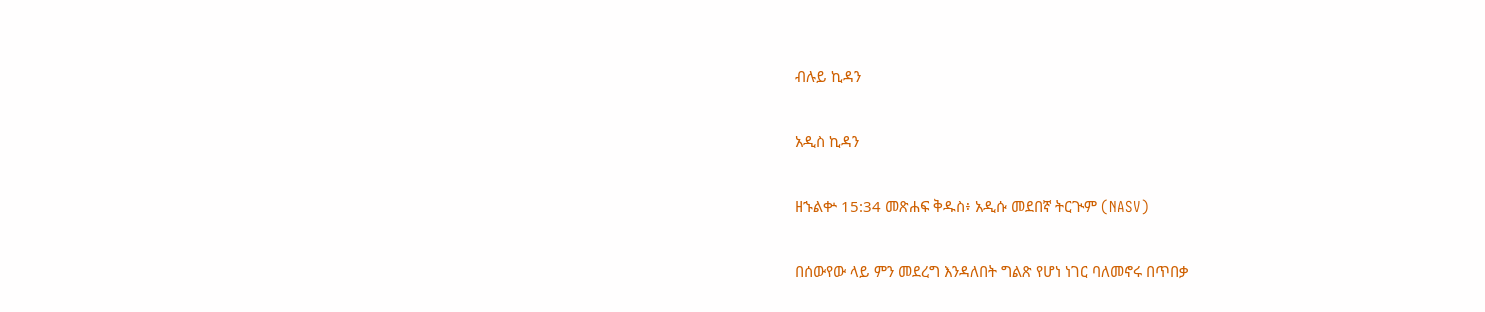ብሉይ ኪዳን

አዲስ ኪዳን

ዘኁልቍ 15:34 መጽሐፍ ቅዱስ፥ አዲሱ መደበኛ ትርጒም (NASV)

በሰውየው ላይ ምን መደረግ እንዳለበት ግልጽ የሆነ ነገር ባለመኖሩ በጥበቃ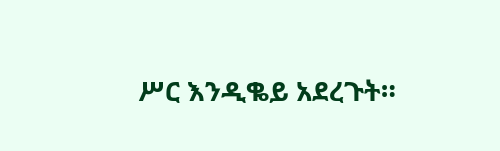ሥር እንዲቈይ አደረጉት።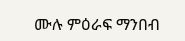ሙሉ ምዕራፍ ማንበብ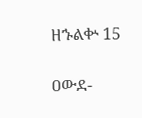ዘኁልቍ 15

ዐውደ-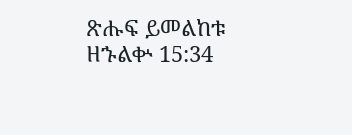ጽሑፍ ይመልከቱ ዘኁልቍ 15:34